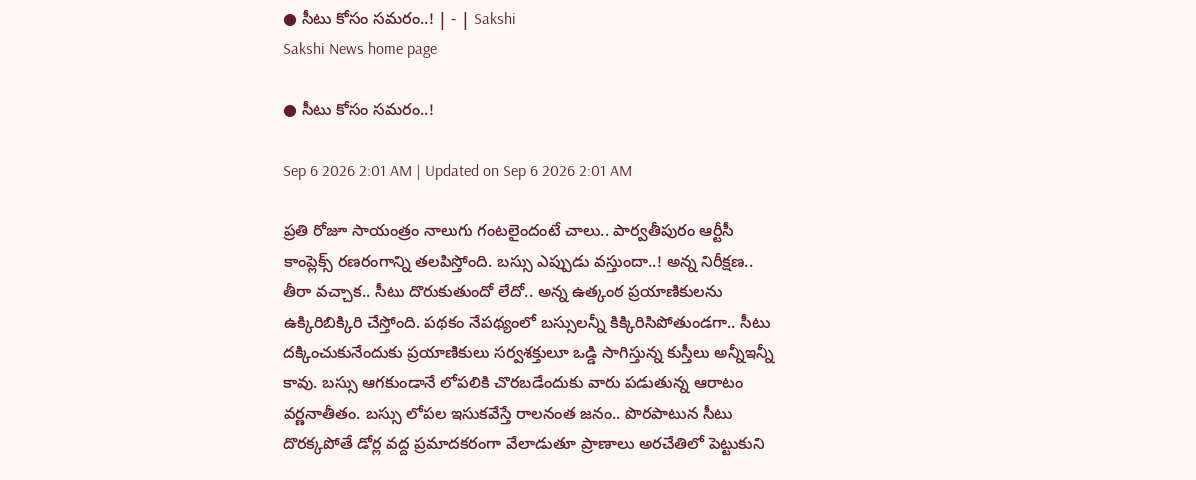● సీటు కోసం సమరం..! | - | Sakshi
Sakshi News home page

● సీటు కోసం సమరం..!

Sep 6 2026 2:01 AM | Updated on Sep 6 2026 2:01 AM

ప్రతి రోజూ సాయంత్రం నాలుగు గంటలైందంటే చాలు.. పార్వతీపురం ఆర్టీసీ కాంప్లెక్స్‌ రణరంగాన్ని తలపిస్తోంది. బస్సు ఎప్పుడు వస్తుందా..! అన్న నిరీక్షణ.. తీరా వచ్చాక.. సీటు దొరుకుతుందో లేదో.. అన్న ఉత్కంఠ ప్రయాణికులను ఉక్కిరిబిక్కిరి చేస్తోంది. పథకం నేపథ్యంలో బస్సులన్నీ కిక్కిరిసిపోతుండగా.. సీటు దక్కించుకునేందుకు ప్రయాణికులు సర్వశక్తులూ ఒడ్డి సాగిస్తున్న కుస్తీలు అన్నీఇన్నీ కావు. బస్సు ఆగకుండానే లోపలికి చొరబడేందుకు వారు పడుతున్న ఆరాటం వర్ణనాతీతం. బస్సు లోపల ఇసుకవేస్తే రాలనంత జనం.. పొరపాటున సీటు దొరక్కపోతే డోర్ల వద్ద ప్రమాదకరంగా వేలాడుతూ ప్రాణాలు అరచేతిలో పెట్టుకుని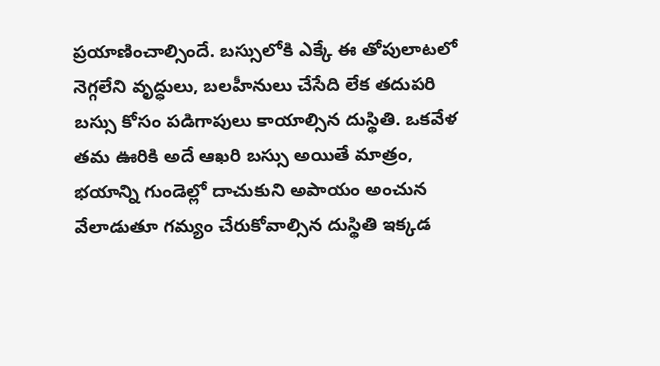ప్రయాణించాల్సిందే. బస్సులోకి ఎక్కే ఈ తోపులాటలో నెగ్గలేని వృద్ధులు, బలహీనులు చేసేది లేక తదుపరి బస్సు కోసం పడిగాపులు కాయాల్సిన దుస్థితి. ఒకవేళ తమ ఊరికి అదే ఆఖరి బస్సు అయితే మాత్రం, భయాన్ని గుండెల్లో దాచుకుని అపాయం అంచున వేలాడుతూ గమ్యం చేరుకోవాల్సిన దుస్థితి ఇక్కడ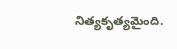నిత్యకృత్యమైంది.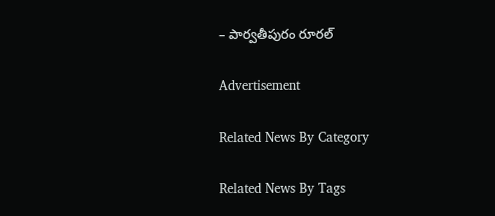– పార్వతీపురం రూరల్‌

Advertisement

Related News By Category

Related News By Tags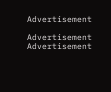Advertisement

Advertisement
Advertisement